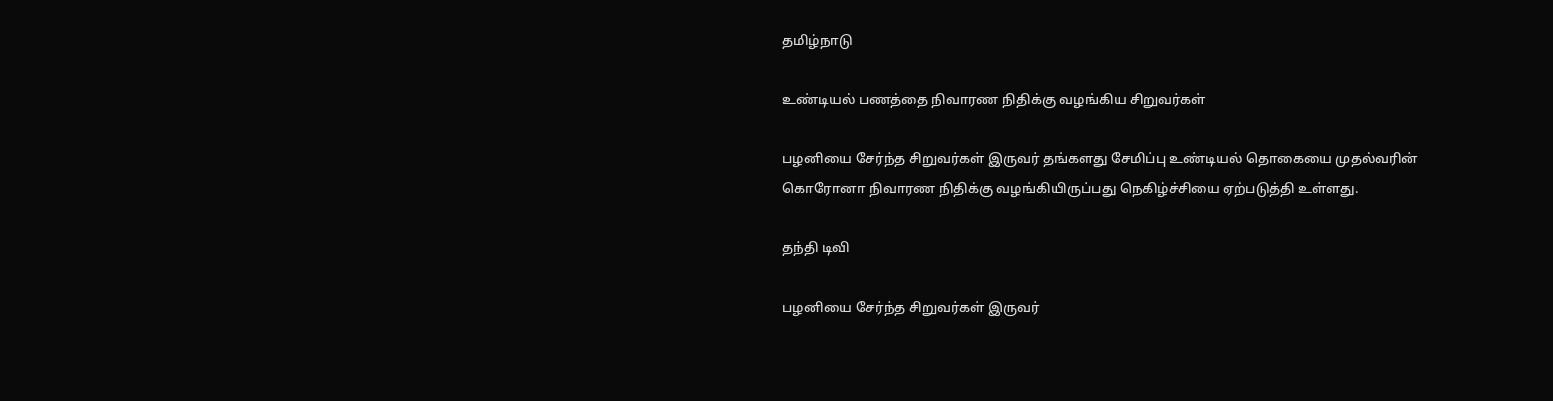தமிழ்நாடு

உண்டியல் பணத்தை நிவாரண நிதிக்கு வழங்கிய சிறுவர்கள்

பழனியை சேர்ந்த சிறுவர்கள் இருவர் தங்களது சேமிப்பு உண்டியல் தொகையை முதல்வரின் கொரோனா நிவாரண நிதிக்கு வழங்கியிருப்பது நெகிழ்ச்சியை ஏற்படுத்தி உள்ளது.

தந்தி டிவி

பழனியை சேர்ந்த சிறுவர்கள் இருவர்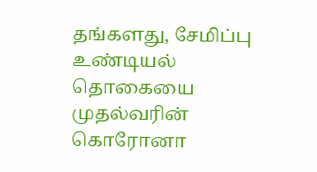தங்களது, சேமிப்பு உண்டியல் தொகையை முதல்வரின் கொரோனா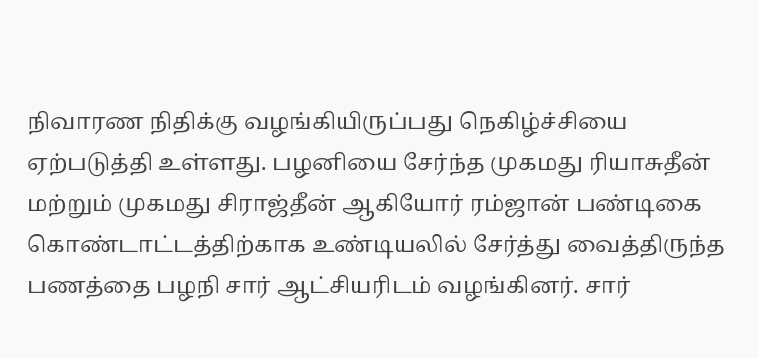நிவாரண நிதிக்கு வழங்கியிருப்பது நெகிழ்ச்சியை ஏற்படுத்தி உள்ளது. பழனியை சேர்ந்த முகமது ரியாசுதீன் மற்றும் முகமது சிராஜ்தீன் ஆகியோர் ரம்ஜான் பண்டிகை கொண்டாட்டத்திற்காக உண்டியலில் சேர்த்து வைத்திருந்த பணத்தை பழநி சார் ஆட்சியரிடம் வழங்கினர். சார்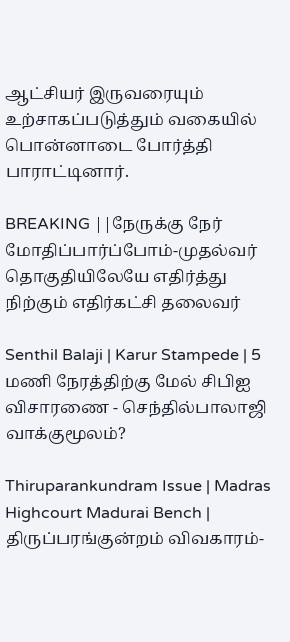ஆட்சியர் இருவரையும் உற்சாகப்படுத்தும் வகையில் பொன்னாடை போர்த்தி பாராட்டினார்.

BREAKING ||நேருக்கு நேர் மோதிப்பார்ப்போம்-முதல்வர் தொகுதியிலேயே எதிர்த்து நிற்கும் எதிர்கட்சி தலைவர்

Senthil Balaji | Karur Stampede | 5 மணி நேரத்திற்கு மேல் சிபிஐ விசாரணை - செந்தில்பாலாஜி வாக்குமூலம்?

Thiruparankundram Issue | Madras Highcourt Madurai Bench | திருப்பரங்குன்றம் விவகாரம்-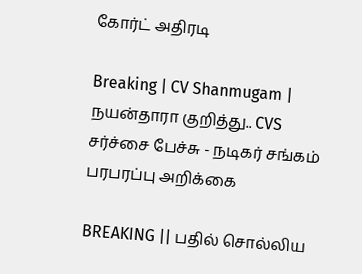கோர்ட் அதிரடி

Breaking | CV Shanmugam | நயன்தாரா குறித்து.. CVS சர்ச்சை பேச்சு - நடிகர் சங்கம் பரபரப்பு அறிக்கை

BREAKING || பதில் சொல்லிய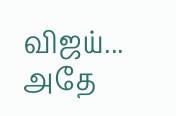விஜய்... அதே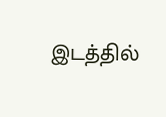இடத்தில்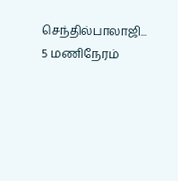செந்தில்பாலாஜி... 5 மணிநேரம்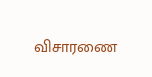விசாரணை